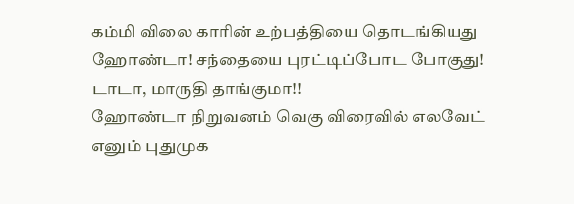கம்மி விலை காரின் உற்பத்தியை தொடங்கியது ஹோண்டா! சந்தையை புரட்டிப்போட போகுது! டாடா, மாருதி தாங்குமா!!
ஹோண்டா நிறுவனம் வெகு விரைவில் எலவேட் எனும் புதுமுக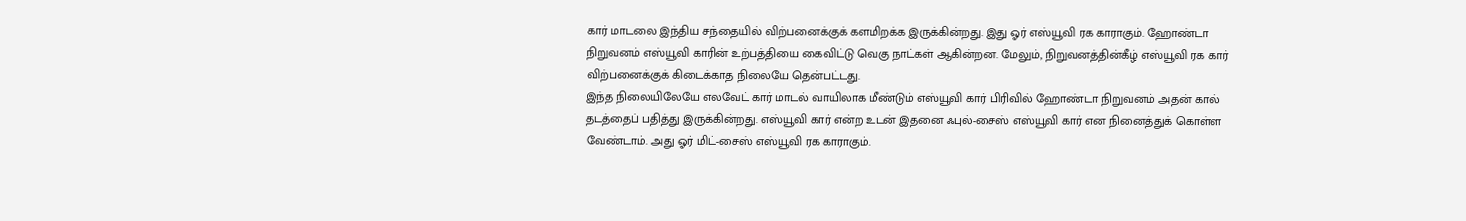கார் மாடலை இந்திய சந்தையில் விற்பனைக்குக் களமிறக்க இருக்கின்றது. இது ஓர் எஸ்யூவி ரக காராகும். ஹோண்டா நிறுவனம் எஸ்யூவி காரின் உற்பத்தியை கைவிட்டு வெகு நாட்கள் ஆகின்றன. மேலும், நிறுவனத்தின்கீழ் எஸ்யூவி ரக கார் விற்பனைக்குக் கிடைக்காத நிலையே தென்பட்டது.
இந்த நிலையிலேயே எலவேட் கார் மாடல் வாயிலாக மீண்டும் எஸ்யூவி கார் பிரிவில் ஹோண்டா நிறுவனம் அதன் கால் தடத்தைப் பதித்து இருக்கின்றது. எஸ்யூவி கார் என்ற உடன் இதனை ஃபுல்-சைஸ் எஸ்யூவி கார் என நினைத்துக் கொள்ள வேண்டாம். அது ஓர் மிட்-சைஸ் எஸ்யூவி ரக காராகும்.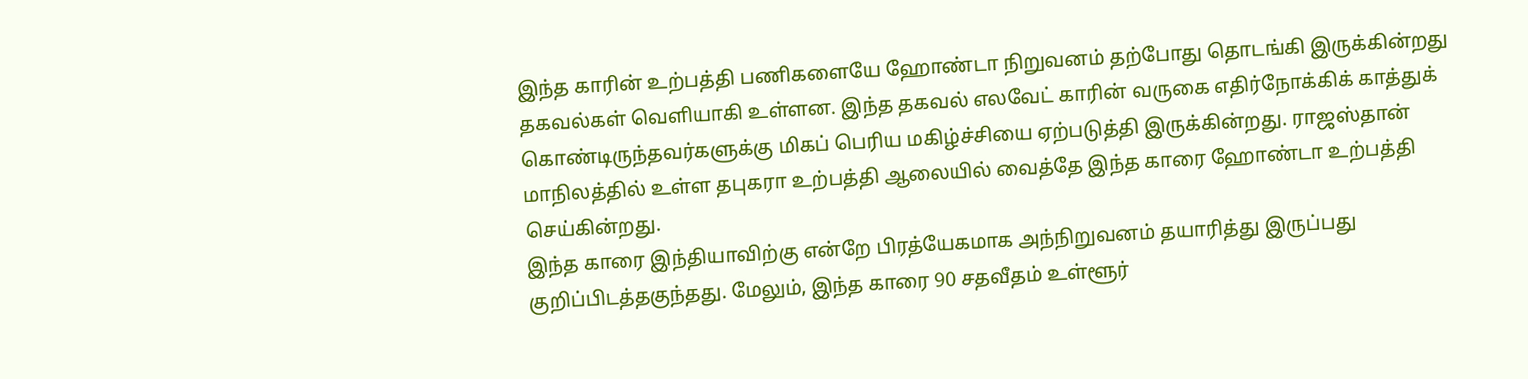இந்த காரின் உற்பத்தி பணிகளையே ஹோண்டா நிறுவனம் தற்போது தொடங்கி இருக்கின்றது தகவல்கள் வெளியாகி உள்ளன. இந்த தகவல் எலவேட் காரின் வருகை எதிர்நோக்கிக் காத்துக் கொண்டிருந்தவர்களுக்கு மிகப் பெரிய மகிழ்ச்சியை ஏற்படுத்தி இருக்கின்றது. ராஜஸ்தான் மாநிலத்தில் உள்ள தபுகரா உற்பத்தி ஆலையில் வைத்தே இந்த காரை ஹோண்டா உற்பத்தி செய்கின்றது.
இந்த காரை இந்தியாவிற்கு என்றே பிரத்யேகமாக அந்நிறுவனம் தயாரித்து இருப்பது குறிப்பிடத்தகுந்தது. மேலும், இந்த காரை 90 சதவீதம் உள்ளூர்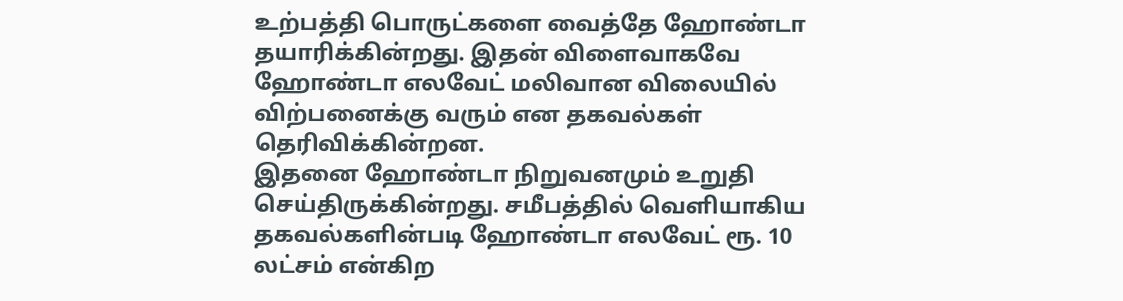உற்பத்தி பொருட்களை வைத்தே ஹோண்டா தயாரிக்கின்றது. இதன் விளைவாகவே ஹோண்டா எலவேட் மலிவான விலையில் விற்பனைக்கு வரும் என தகவல்கள் தெரிவிக்கின்றன.
இதனை ஹோண்டா நிறுவனமும் உறுதி செய்திருக்கின்றது. சமீபத்தில் வெளியாகிய தகவல்களின்படி ஹோண்டா எலவேட் ரூ. 10 லட்சம் என்கிற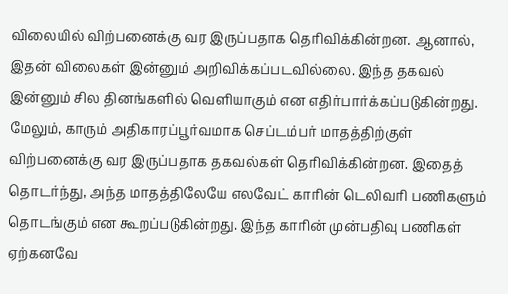விலையில் விற்பனைக்கு வர இருப்பதாக தெரிவிக்கின்றன. ஆனால், இதன் விலைகள் இன்னும் அறிவிக்கப்படவில்லை. இந்த தகவல் இன்னும் சில தினங்களில் வெளியாகும் என எதிர்பார்க்கப்படுகின்றது.
மேலும், காரும் அதிகாரப்பூர்வமாக செப்டம்பர் மாதத்திற்குள் விற்பனைக்கு வர இருப்பதாக தகவல்கள் தெரிவிக்கின்றன. இதைத் தொடர்ந்து, அந்த மாதத்திலேயே எலவேட் காரின் டெலிவரி பணிகளும் தொடங்கும் என கூறப்படுகின்றது. இந்த காரின் முன்பதிவு பணிகள் ஏற்கனவே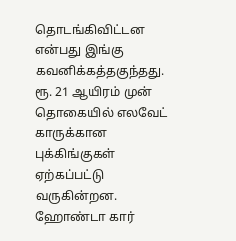தொடங்கிவிட்டன என்பது இங்கு கவனிக்கத்தகுந்தது.
ரூ. 21 ஆயிரம் முன் தொகையில் எலவேட் காருக்கான புக்கிங்குகள் ஏற்கப்பட்டு வருகின்றன. ஹோண்டா கார்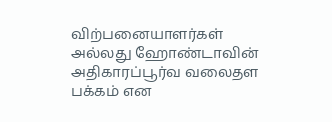விற்பனையாளர்கள் அல்லது ஹோண்டாவின் அதிகாரப்பூர்வ வலைதள பக்கம் என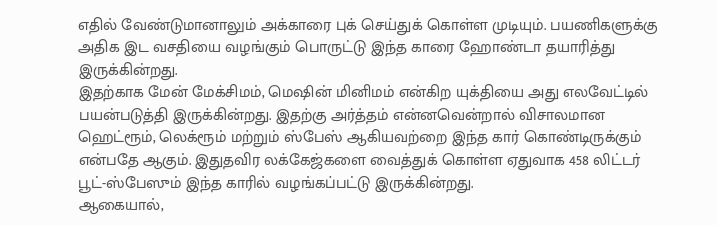எதில் வேண்டுமானாலும் அக்காரை புக் செய்துக் கொள்ள முடியும். பயணிகளுக்கு அதிக இட வசதியை வழங்கும் பொருட்டு இந்த காரை ஹோண்டா தயாரித்து இருக்கின்றது.
இதற்காக மேன் மேக்சிமம், மெஷின் மினிமம் என்கிற யுக்தியை அது எலவேட்டில் பயன்படுத்தி இருக்கின்றது. இதற்கு அர்த்தம் என்னவென்றால் விசாலமான ஹெட்ரூம், லெக்ரூம் மற்றும் ஸ்பேஸ் ஆகியவற்றை இந்த கார் கொண்டிருக்கும் என்பதே ஆகும். இதுதவிர லக்கேஜ்களை வைத்துக் கொள்ள ஏதுவாக 458 லிட்டர் பூட்-ஸ்பேஸும் இந்த காரில் வழங்கப்பட்டு இருக்கின்றது.
ஆகையால்,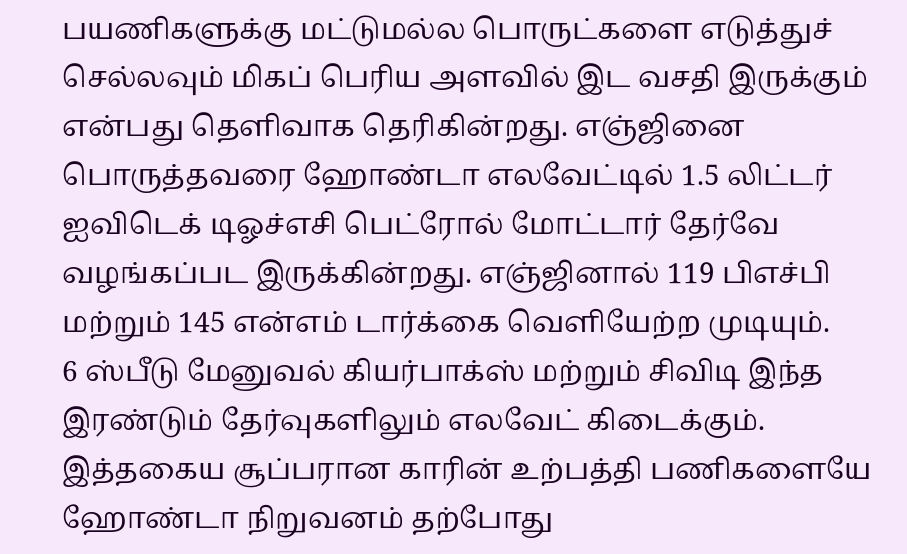பயணிகளுக்கு மட்டுமல்ல பொருட்களை எடுத்துச் செல்லவும் மிகப் பெரிய அளவில் இட வசதி இருக்கும் என்பது தெளிவாக தெரிகின்றது. எஞ்ஜினை பொருத்தவரை ஹோண்டா எலவேட்டில் 1.5 லிட்டர் ஐவிடெக் டிஓச்எசி பெட்ரோல் மோட்டார் தேர்வே வழங்கப்பட இருக்கின்றது. எஞ்ஜினால் 119 பிஎச்பி மற்றும் 145 என்எம் டார்க்கை வெளியேற்ற முடியும்.
6 ஸ்பீடு மேனுவல் கியர்பாக்ஸ் மற்றும் சிவிடி இந்த இரண்டும் தேர்வுகளிலும் எலவேட் கிடைக்கும். இத்தகைய சூப்பரான காரின் உற்பத்தி பணிகளையே ஹோண்டா நிறுவனம் தற்போது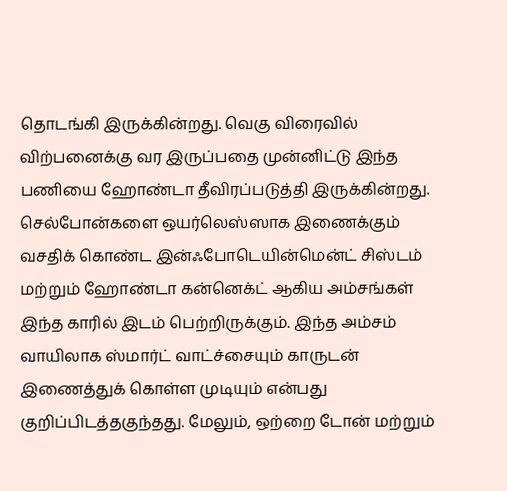தொடங்கி இருக்கின்றது. வெகு விரைவில் விற்பனைக்கு வர இருப்பதை முன்னிட்டு இந்த பணியை ஹோண்டா தீவிரப்படுத்தி இருக்கின்றது.
செல்போன்களை ஒயர்லெஸ்ஸாக இணைக்கும் வசதிக் கொண்ட இன்ஃபோடெயின்மென்ட் சிஸ்டம் மற்றும் ஹோண்டா கன்னெக்ட் ஆகிய அம்சங்கள் இந்த காரில் இடம் பெற்றிருக்கும். இந்த அம்சம் வாயிலாக ஸ்மார்ட் வாட்ச்சையும் காருடன் இணைத்துக் கொள்ள முடியும் என்பது குறிப்பிடத்தகுந்தது. மேலும், ஒற்றை டோன் மற்றும்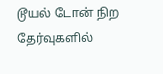டூயல் டோன் நிற தேர்வுகளில்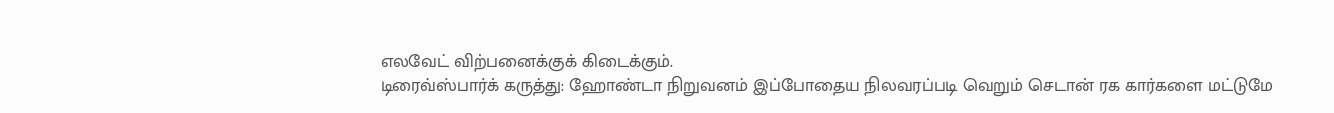எலவேட் விற்பனைக்குக் கிடைக்கும்.
டிரைவ்ஸ்பார்க் கருத்து: ஹோண்டா நிறுவனம் இப்போதைய நிலவரப்படி வெறும் செடான் ரக கார்களை மட்டுமே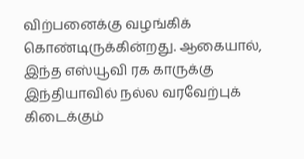விற்பனைக்கு வழங்கிக் கொண்டிருக்கின்றது. ஆகையால், இந்த எஸ்யூவி ரக காருக்கு இந்தியாவில் நல்ல வரவேற்புக் கிடைக்கும்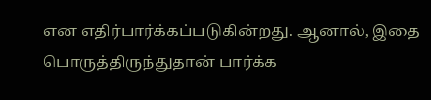என எதிர்பார்க்கப்படுகின்றது. ஆனால், இதை பொருத்திருந்துதான் பார்க்க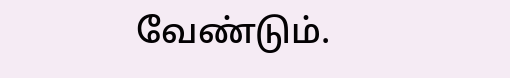வேண்டும்.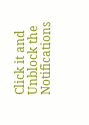Click it and Unblock the Notifications